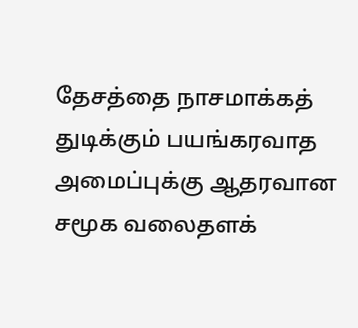தேசத்தை நாசமாக்கத் துடிக்கும் பயங்கரவாத அமைப்புக்கு ஆதரவான சமூக வலைதளக்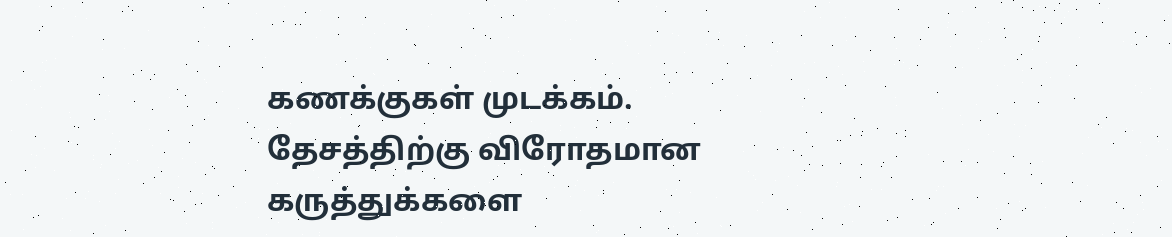கணக்குகள் முடக்கம்.
தேசத்திற்கு விரோதமான கருத்துக்களை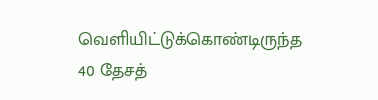வெளியிட்டுக்கொண்டிருந்த 40 தேசத்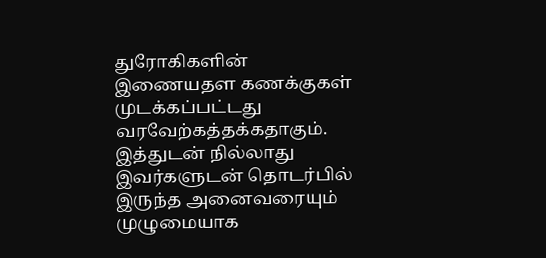துரோகிகளின் இணையதள கணக்குகள் முடக்கப்பட்டது வரவேற்கத்தக்கதாகும். இத்துடன் நில்லாது இவர்களுடன் தொடர்பில் இருந்த அனைவரையும் முழுமையாக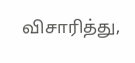விசாரித்து,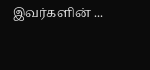இவர்களின் ...